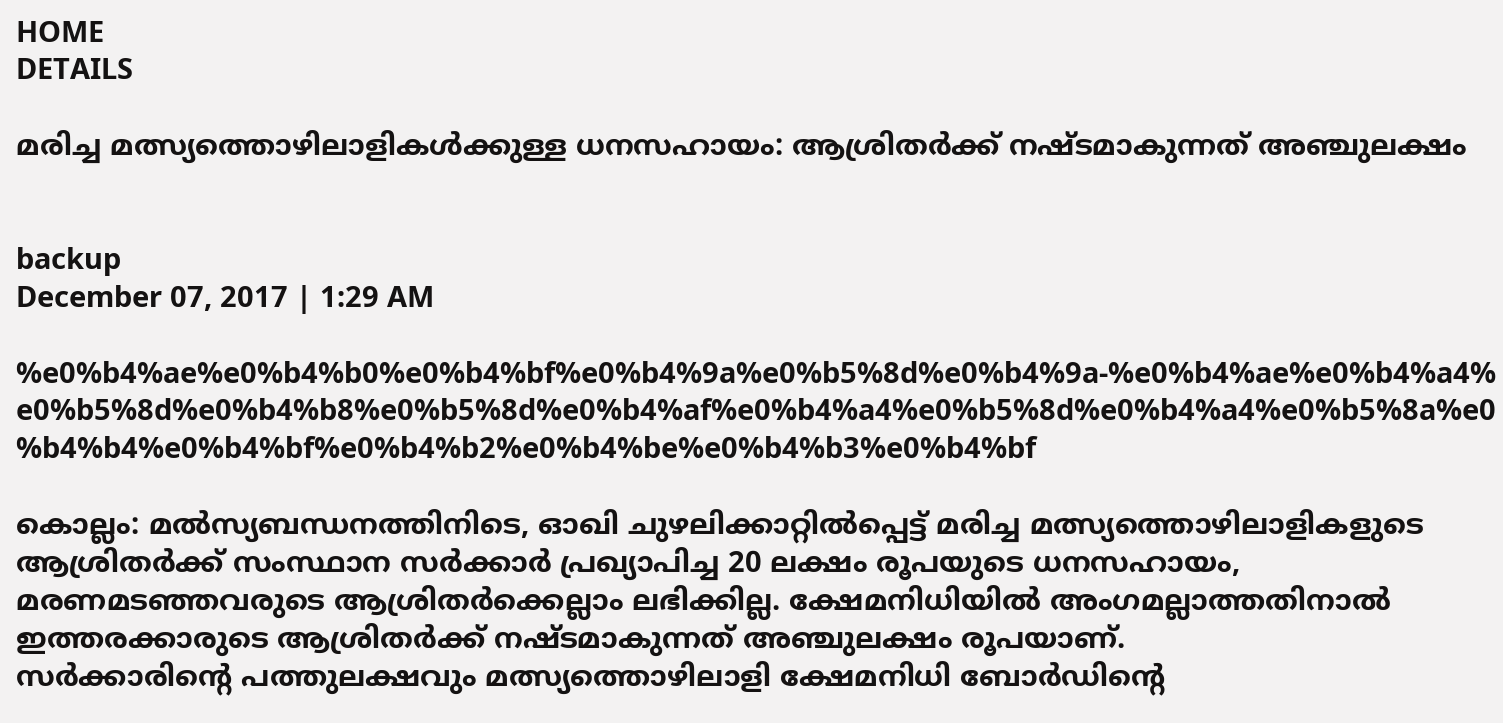HOME
DETAILS

മരിച്ച മത്സ്യത്തൊഴിലാളികള്‍ക്കുള്ള ധനസഹായം: ആശ്രിതര്‍ക്ക് നഷ്ടമാകുന്നത് അഞ്ചുലക്ഷം


backup
December 07, 2017 | 1:29 AM

%e0%b4%ae%e0%b4%b0%e0%b4%bf%e0%b4%9a%e0%b5%8d%e0%b4%9a-%e0%b4%ae%e0%b4%a4%e0%b5%8d%e0%b4%b8%e0%b5%8d%e0%b4%af%e0%b4%a4%e0%b5%8d%e0%b4%a4%e0%b5%8a%e0%b4%b4%e0%b4%bf%e0%b4%b2%e0%b4%be%e0%b4%b3%e0%b4%bf

കൊല്ലം: മല്‍സ്യബന്ധനത്തിനിടെ, ഓഖി ചുഴലിക്കാറ്റില്‍പ്പെട്ട് മരിച്ച മത്സ്യത്തൊഴിലാളികളുടെ ആശ്രിതര്‍ക്ക് സംസ്ഥാന സര്‍ക്കാര്‍ പ്രഖ്യാപിച്ച 20 ലക്ഷം രൂപയുടെ ധനസഹായം, മരണമടഞ്ഞവരുടെ ആശ്രിതര്‍ക്കെല്ലാം ലഭിക്കില്ല. ക്ഷേമനിധിയില്‍ അംഗമല്ലാത്തതിനാല്‍ ഇത്തരക്കാരുടെ ആശ്രിതര്‍ക്ക് നഷ്ടമാകുന്നത് അഞ്ചുലക്ഷം രൂപയാണ്.
സര്‍ക്കാരിന്റെ പത്തുലക്ഷവും മത്സ്യത്തൊഴിലാളി ക്ഷേമനിധി ബോര്‍ഡിന്റെ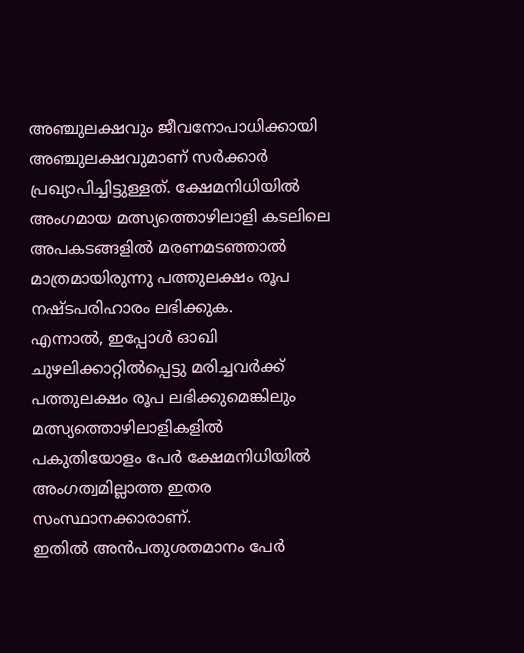അഞ്ചുലക്ഷവും ജീവനോപാധിക്കായി അഞ്ചുലക്ഷവുമാണ് സര്‍ക്കാര്‍ പ്രഖ്യാപിച്ചിട്ടുള്ളത്. ക്ഷേമനിധിയില്‍ അംഗമായ മത്സ്യത്തൊഴിലാളി കടലിലെ അപകടങ്ങളില്‍ മരണമടഞ്ഞാല്‍ മാത്രമായിരുന്നു പത്തുലക്ഷം രൂപ നഷ്ടപരിഹാരം ലഭിക്കുക.
എന്നാല്‍, ഇപ്പോള്‍ ഓഖി ചുഴലിക്കാറ്റില്‍പ്പെട്ടു മരിച്ചവര്‍ക്ക് പത്തുലക്ഷം രൂപ ലഭിക്കുമെങ്കിലും മത്സ്യത്തൊഴിലാളികളില്‍ പകുതിയോളം പേര്‍ ക്ഷേമനിധിയില്‍ അംഗത്വമില്ലാത്ത ഇതര സംസ്ഥാനക്കാരാണ്.
ഇതില്‍ അന്‍പതുശതമാനം പേര്‍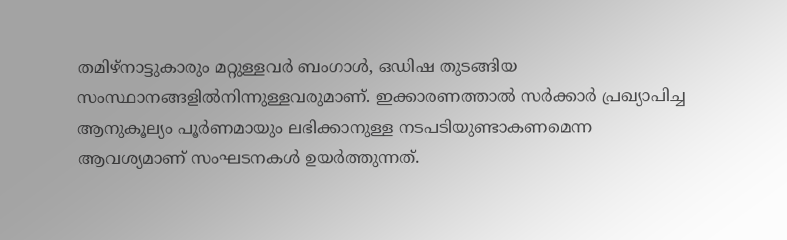തമിഴ്‌നാട്ടുകാരും മറ്റുള്ളവര്‍ ബംഗാള്‍, ഒഡിഷ തുടങ്ങിയ സംസ്ഥാനങ്ങളില്‍നിന്നുള്ളവരുമാണ്. ഇക്കാരണത്താല്‍ സര്‍ക്കാര്‍ പ്രഖ്യാപിച്ച ആനുകൂല്യം പൂര്‍ണമായും ലഭിക്കാനുള്ള നടപടിയുണ്ടാകണമെന്ന ആവശ്യമാണ് സംഘടനകള്‍ ഉയര്‍ത്തുന്നത്.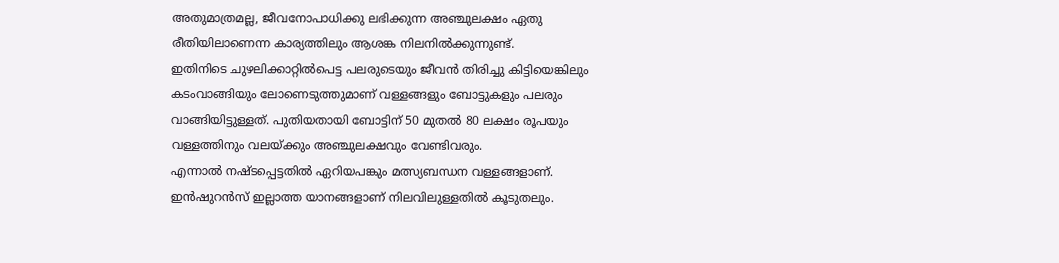അതുമാത്രമല്ല, ജീവനോപാധിക്കു ലഭിക്കുന്ന അഞ്ചുലക്ഷം ഏതു രീതിയിലാണെന്ന കാര്യത്തിലും ആശങ്ക നിലനില്‍ക്കുന്നുണ്ട്.
ഇതിനിടെ ചുഴലിക്കാറ്റില്‍പെട്ട പലരുടെയും ജീവന്‍ തിരിച്ചു കിട്ടിയെങ്കിലും കടംവാങ്ങിയും ലോണെടുത്തുമാണ് വള്ളങ്ങളും ബോട്ടുകളും പലരും വാങ്ങിയിട്ടുള്ളത്. പുതിയതായി ബോട്ടിന് 50 മുതല്‍ 80 ലക്ഷം രൂപയും വള്ളത്തിനും വലയ്ക്കും അഞ്ചുലക്ഷവും വേണ്ടിവരും.
എന്നാല്‍ നഷ്ടപ്പെട്ടതില്‍ ഏറിയപങ്കും മത്സ്യബന്ധന വള്ളങ്ങളാണ്. ഇന്‍ഷുറന്‍സ് ഇല്ലാത്ത യാനങ്ങളാണ് നിലവിലുള്ളതില്‍ കൂടുതലും.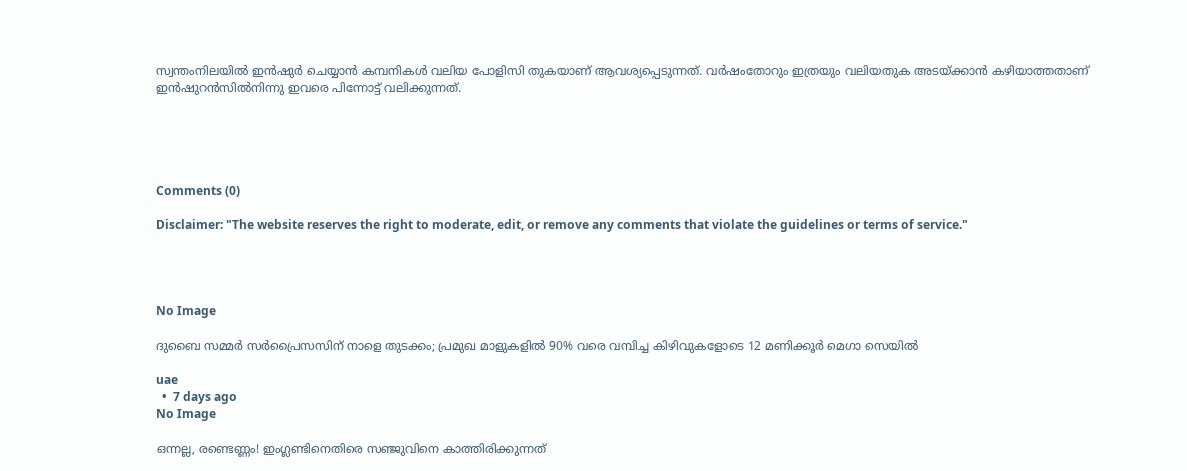സ്വന്തംനിലയില്‍ ഇന്‍ഷുര്‍ ചെയ്യാന്‍ കമ്പനികള്‍ വലിയ പോളിസി തുകയാണ് ആവശ്യപ്പെടുന്നത്. വര്‍ഷംതോറും ഇത്രയും വലിയതുക അടയ്ക്കാന്‍ കഴിയാത്തതാണ് ഇന്‍ഷുറന്‍സില്‍നിന്നു ഇവരെ പിന്നോട്ട് വലിക്കുന്നത്.





Comments (0)

Disclaimer: "The website reserves the right to moderate, edit, or remove any comments that violate the guidelines or terms of service."




No Image

ദുബൈ സമ്മർ സർപ്രൈസസിന് നാളെ തുടക്കം; പ്രമുഖ മാളുകളിൽ 90% വരെ വമ്പിച്ച കിഴിവുകളോടെ 12 മണിക്കൂർ മെഗാ സെയിൽ

uae
  •  7 days ago
No Image

ഒന്നല്ല, രണ്ടെണ്ണം! ഇംഗ്ലണ്ടിനെതിരെ സഞ്ജുവിനെ കാത്തിരിക്കുന്നത്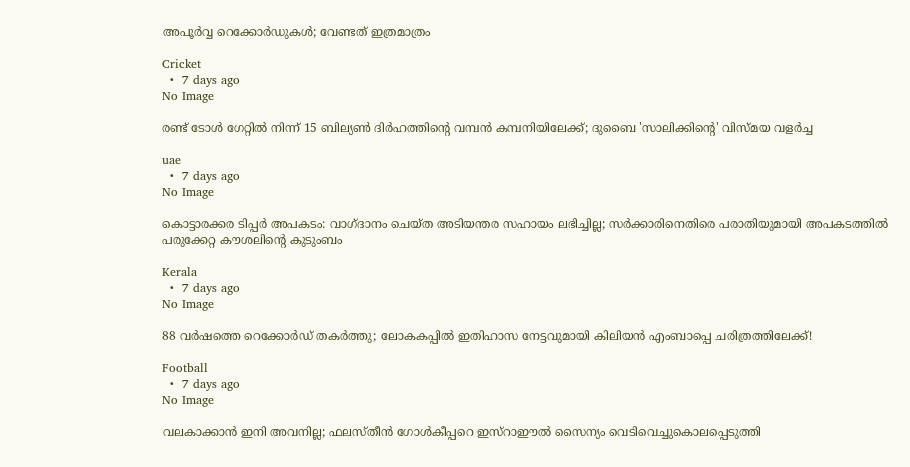അപൂർവ്വ റെക്കോർഡുകൾ; വേണ്ടത് ഇത്രമാത്രം

Cricket
  •  7 days ago
No Image

രണ്ട് ടോൾ ഗേറ്റിൽ നിന്ന് 15 ബില്യൺ ദിർഹത്തിന്റെ വമ്പൻ കമ്പനിയിലേക്ക്; ദുബൈ 'സാലിക്കിന്റെ' വിസ്മയ വളർച്ച

uae
  •  7 days ago
No Image

കൊട്ടാരക്കര ടിപ്പർ അപകടം: വാഗ്ദാനം ചെയ്ത അടിയന്തര സഹായം ലഭിച്ചില്ല; സർക്കാരിനെതിരെ പരാതിയുമായി അപകടത്തിൽ പരുക്കേറ്റ കൗശലിന്റെ കുടുംബം

Kerala
  •  7 days ago
No Image

88 വർഷത്തെ റെക്കോർഡ് തകർത്തു; ലോകകപ്പിൽ ഇതിഹാസ നേട്ടവുമായി കിലിയൻ എംബാപ്പെ ചരിത്രത്തിലേക്ക്!

Football
  •  7 days ago
No Image

വലകാക്കാൻ ഇനി അവനില്ല; ഫലസ്തീൻ ഗോൾകീപ്പറെ ഇസ്റാഈൽ സൈന്യം വെടിവെച്ചുകൊലപ്പെടുത്തി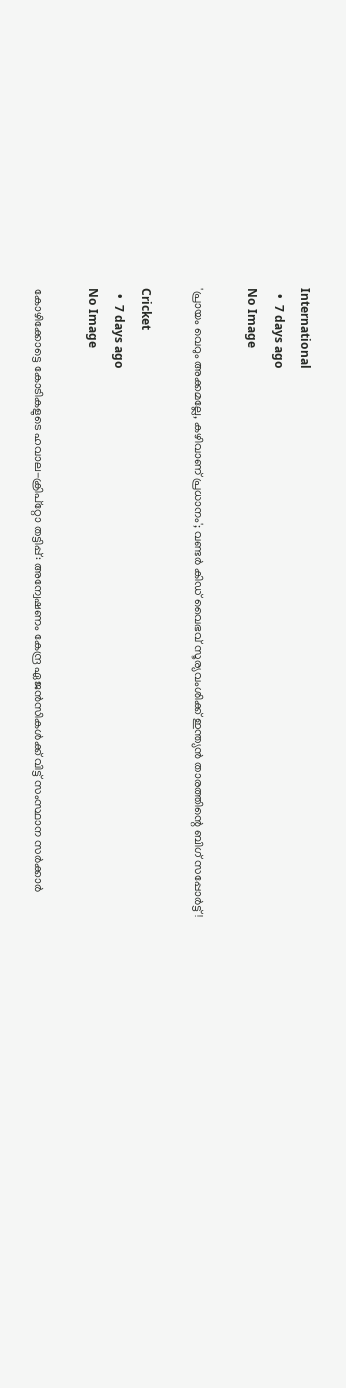International
  •  7 days ago
No Image

'പ്രായം വെറും അക്കമല്ലേ, കഴിവാണ് പ്രധാനം'; വണ്ടർ കിഡ് വൈഭവ് സൂര്യവംശിക്ക് ഇന്ത്യൻ താരത്തിന്റെ ബിഗ് സപ്പോർട്ട്!

Cricket
  •  7 days ago
No Image

കോഴിക്കോട്ടെ കോടികളുടെ ഹവാല-ക്രിപ്റ്റോ തട്ടിപ്പ്: അന്വേഷണം കേന്ദ്ര ഏജൻസികൾക്ക് വിട്ട് സംസ്ഥാന സർക്കാർ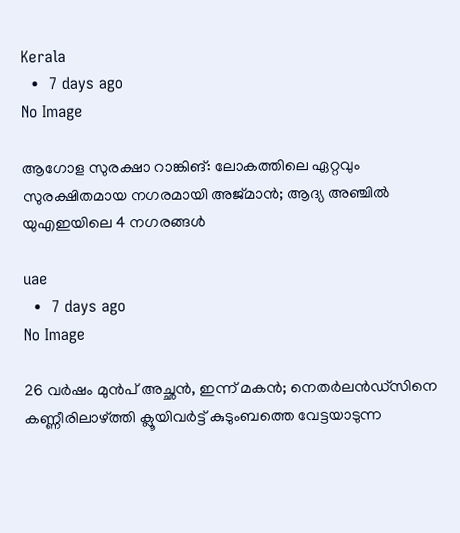Kerala
  •  7 days ago
No Image

ആഗോള സുരക്ഷാ റാങ്കിങ്: ലോകത്തിലെ ഏറ്റവും സുരക്ഷിതമായ നഗരമായി അജ്മാൻ; ആദ്യ അഞ്ചിൽ യുഎഇയിലെ 4 നഗരങ്ങൾ

uae
  •  7 days ago
No Image

26 വർഷം മുൻപ് അച്ഛൻ, ഇന്ന് മകൻ; നെതർലൻഡ്‌സിനെ കണ്ണീരിലാഴ്ത്തി ക്ലൂയിവർട്ട് കുടുംബത്തെ വേട്ടയാടുന്ന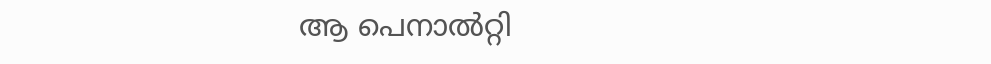ആ പെനാൽറ്റി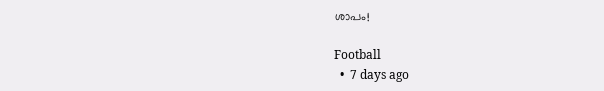ശാപം!

Football
  •  7 days ago